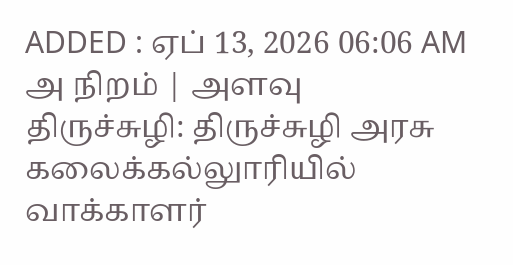ADDED : ஏப் 13, 2026 06:06 AM
அ நிறம் | அளவு
திருச்சுழி: திருச்சுழி அரசு கலைக்கல்லுாரியில் வாக்காளர்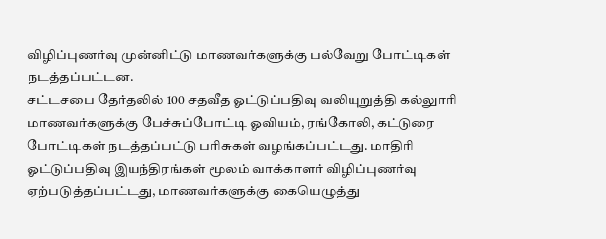விழிப்புணர்வு முன்னிட்டு மாணவர்களுக்கு பல்வேறு போட்டிகள் நடத்தப்பட்டன.
சட்டசபை தேர்தலில் 100 சதவீத ஓட்டுப்பதிவு வலியுறுத்தி கல்லுாரி மாணவர்களுக்கு பேச்சுப்போட்டி ஓவியம், ரங்கோலி, கட்டுரை போட்டிகள் நடத்தப்பட்டு பரிசுகள் வழங்கப்பட்டது. மாதிரி ஓட்டுப்பதிவு இயந்திரங்கள் மூலம் வாக்காளர் விழிப்புணர்வு ஏற்படுத்தப்பட்டது, மாணவர்களுக்கு கையெழுத்து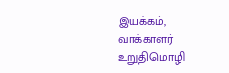இயக்கம், வாக்காளர் உறுதிமொழி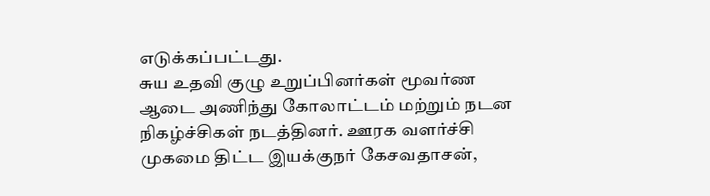எடுக்கப்பட்டது.
சுய உதவி குழு உறுப்பினர்கள் மூவர்ண ஆடை அணிந்து கோலாட்டம் மற்றும் நடன நிகழ்ச்சிகள் நடத்தினர். ஊரக வளர்ச்சி முகமை திட்ட இயக்குநர் கேசவதாசன்,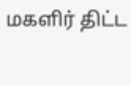மகளிர் திட்ட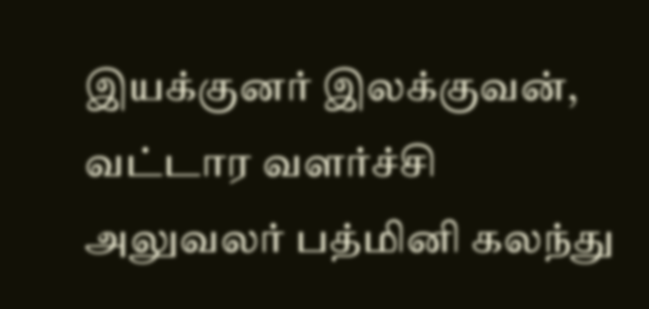இயக்குனர் இலக்குவன், வட்டார வளர்ச்சி அலுவலர் பத்மினி கலந்து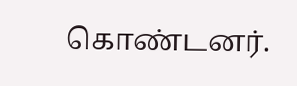கொண்டனர்.